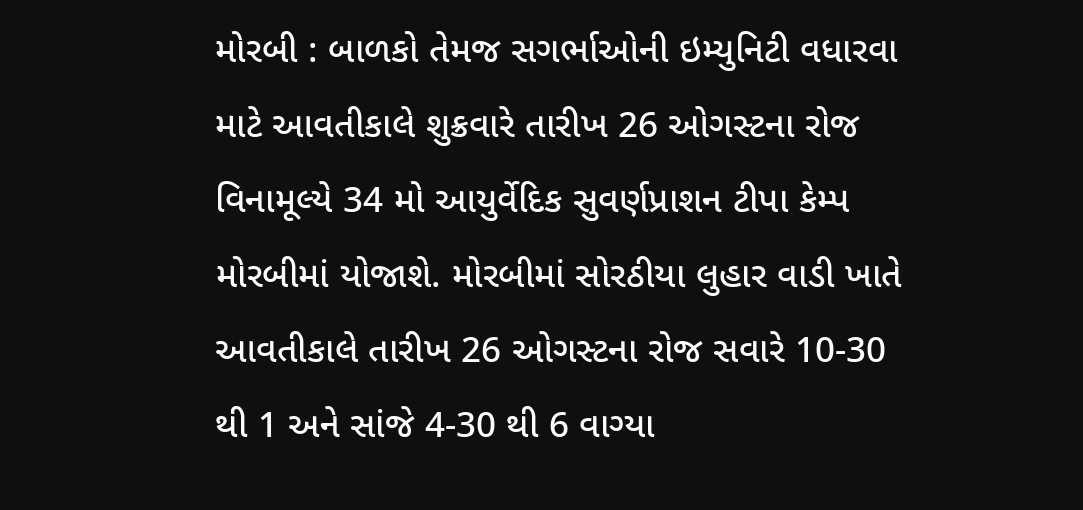મોરબી : બાળકો તેમજ સગર્ભાઓની ઇમ્યુનિટી વધારવા માટે આવતીકાલે શુક્રવારે તારીખ 26 ઓગસ્ટના રોજ વિનામૂલ્યે 34 મો આયુર્વેદિક સુવર્ણપ્રાશન ટીપા કેમ્પ મોરબીમાં યોજાશે. મોરબીમાં સોરઠીયા લુહાર વાડી ખાતે આવતીકાલે તારીખ 26 ઓગસ્ટના રોજ સવારે 10-30 થી 1 અને સાંજે 4-30 થી 6 વાગ્યા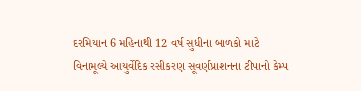દરમિયાન 6 મહિનાથી 12 વર્ષ સુધીના બાળકો માટે વિનામૂલ્યે આયુર્વેદિક રસીકરણ સૂવર્ણપ્રાશનના ટીપાનો કેમ્પ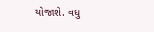યોજાશે. વધુ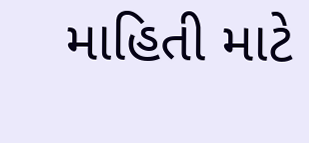માહિતી માટે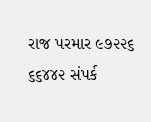રાજ પરમાર ૯૭૨૨૬ ૬૬૪૪૨ સંપર્ક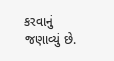કરવાનું જણાવ્યું છે.